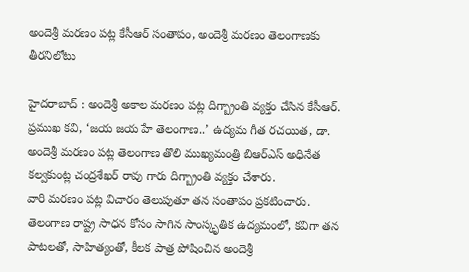అందెశ్రీ మరణం పట్ల కేసీఆర్ సంతాపం, అందెశ్రీ మరణం తెలంగాణకు తీరనిలోటు

హైదరాబాద్ : అందెశ్రీ అకాల మరణం పట్ల దిగ్బ్రాంతి వ్యక్తం చేసిన కేసీఆర్.
ప్రముఖ కవి, ‘జయ జయ హే తెలంగాణ..’ ఉద్యమ గీత రచయిత, డా. అందెశ్రీ మరణం పట్ల తెలంగాణ తొలి ముఖ్యమంత్రి బిఆర్ఎస్ అధినేత కల్వకుంట్ల చంద్రశేఖర్ రావు గారు దిగ్బ్రాంతి వ్యక్తం చేశారు.
వారి మరణం పట్ల విచారం తెలుపుతూ తన సంతాపం ప్రకటించారు.
తెలంగాణ రాష్ట్ర సాధన కోసం సాగిన సాంస్కృతిక ఉద్యమంలో, కవిగా తన పాటలతో, సాహిత్యంతో, కీలక పాత్ర పోషించిన అందెశ్రీ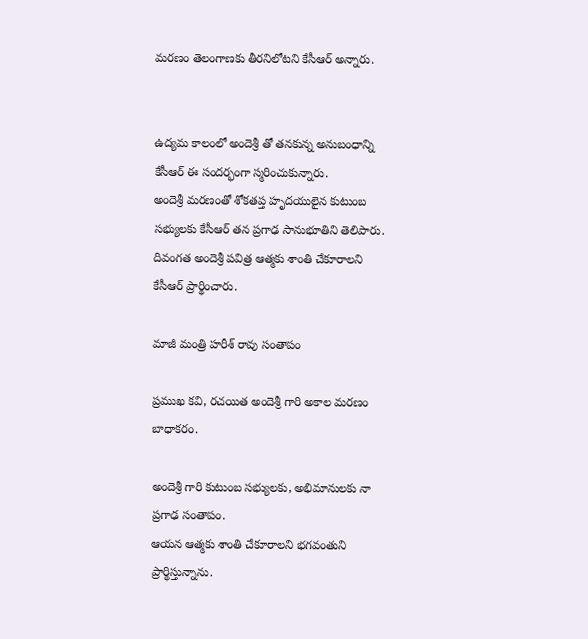మరణం తెలంగాణకు తీరనిలోటని కేసీఆర్ అన్నారు.


ఉద్యమ కాలంలో అందెశ్రీ తో తనకున్న అనుబంధాన్ని కేసీఆర్ ఈ సందర్భంగా స్మరించుకున్నారు.
అందెశ్రీ మరణంతో శోకతప్త హృదయులైన కుటుంబ సభ్యులకు కేసీఆర్ తన ప్రగాఢ సానుభూతిని తెలిపారు.
దివంగత అందెశ్రీ పవిత్ర ఆత్మకు శాంతి చేకూరాలని కేసీఆర్ ప్రార్థించారు.

మాజీ మంత్రి హరీశ్ రావు సంతాపం

ప్రముఖ కవి, రచయిత అందెశ్రీ గారి అకాల మరణం బాధాకరం.

అందెశ్రీ గారి కుటుంబ సభ్యులకు, అభిమానులకు నా ప్రగాఢ సంతాపం.
ఆయన ఆత్మకు శాంతి చేకూరాలని భగవంతుని ప్రార్థిస్తున్నాను.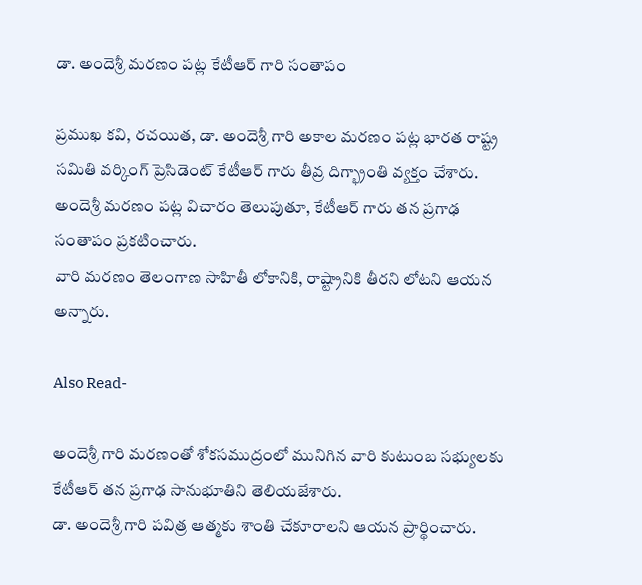డా. అందెశ్రీ మరణం పట్ల కేటీఆర్ గారి సంతాపం

ప్రముఖ కవి, రచయిత, డా. అందెశ్రీ గారి అకాల మరణం పట్ల భారత రాష్ట్ర సమితి వర్కింగ్ ప్రెసిడెంట్ కేటీఆర్ గారు తీవ్ర దిగ్భ్రాంతి వ్యక్తం చేశారు.
అందెశ్రీ మరణం పట్ల విచారం తెలుపుతూ, కేటీఆర్ గారు తన ప్రగాఢ సంతాపం ప్రకటించారు.
వారి మరణం తెలంగాణ సాహితీ లోకానికి, రాష్ట్రానికి తీరని లోటని ఆయన అన్నారు.

Also Read-

అందెశ్రీ గారి మరణంతో శోకసముద్రంలో మునిగిన వారి కుటుంబ సభ్యులకు కేటీఆర్ తన ప్రగాఢ సానుభూతిని తెలియజేశారు.
డా. అందెశ్రీ గారి పవిత్ర ఆత్మకు శాంతి చేకూరాలని ఆయన ప్రార్థించారు.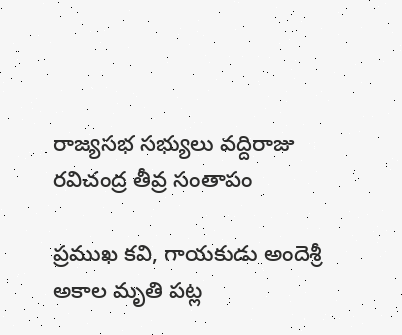రాజ్యసభ సభ్యులు వద్దిరాజు రవిచంద్ర తీవ్ర సంతాపం

ప్రముఖ కవి, గాయకుడు అందెశ్రీ అకాల మృతి పట్ల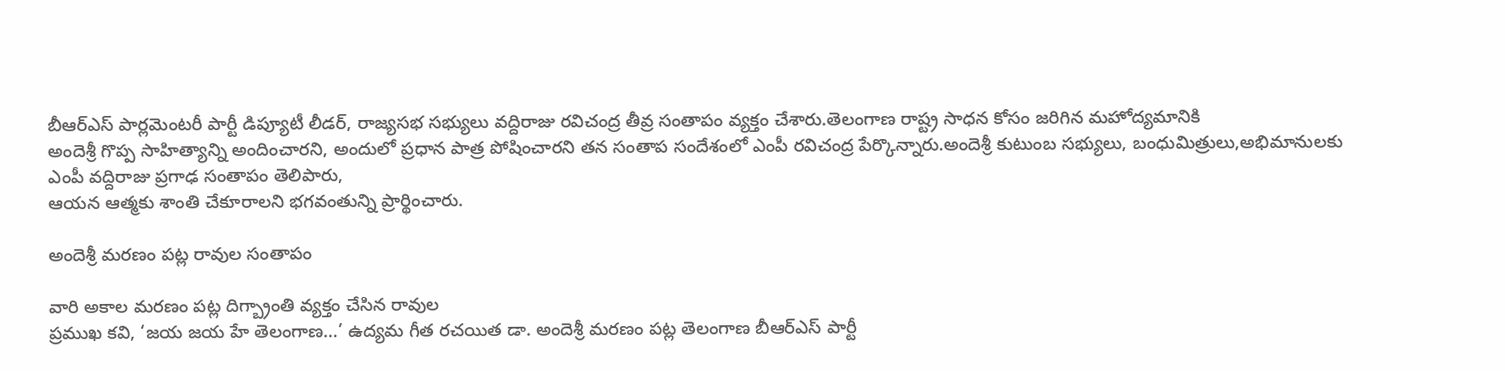బీఆర్ఎస్ పార్లమెంటరీ పార్టీ డిప్యూటీ లీడర్, రాజ్యసభ సభ్యులు వద్దిరాజు రవిచంద్ర తీవ్ర సంతాపం వ్యక్తం చేశారు.తెలంగాణ రాష్ట్ర సాధన కోసం జరిగిన మహోద్యమానికి
అందెశ్రీ గొప్ప సాహిత్యాన్ని అందించారని, అందులో ప్రధాన పాత్ర పోషించారని తన సంతాప సందేశంలో ఎంపీ రవిచంద్ర పేర్కొన్నారు.అందెశ్రీ కుటుంబ సభ్యులు, బంధుమిత్రులు,అభిమానులకు ఎంపీ వద్దిరాజు ప్రగాఢ సంతాపం తెలిపారు,
ఆయన ఆత్మకు శాంతి చేకూరాలని భగవంతున్ని ప్రార్థించారు.

అందెశ్రీ మరణం పట్ల రావుల సంతాపం

వారి అకాల మరణం పట్ల దిగ్బ్రాంతి వ్యక్తం చేసిన రావుల
ప్రముఖ కవి, ‘జయ జయ హే తెలంగాణ…’ ఉద్యమ గీత రచయిత డా. అందెశ్రీ మరణం పట్ల తెలంగాణ బీఆర్ఎస్ పార్టీ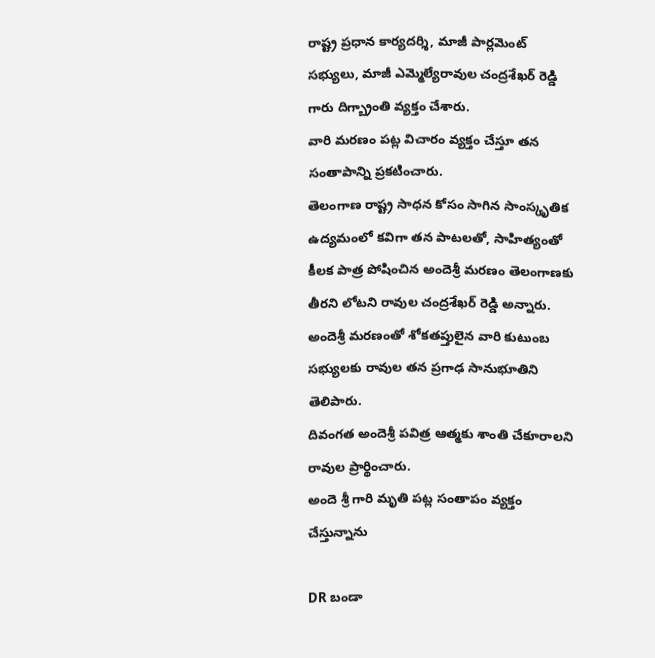రాష్ట్ర ప్రధాన కార్యదర్శి, మాజీ పార్లమెంట్ సభ్యులు, మాజీ ఎమ్మెల్యేరావుల చంద్రశేఖర్ రెడ్డి గారు దిగ్బ్రాంతి వ్యక్తం చేశారు.
వారి మరణం పట్ల విచారం వ్యక్తం చేస్తూ తన సంతాపాన్ని ప్రకటించారు.
తెలంగాణ రాష్ట్ర సాధన కోసం సాగిన సాంస్కృతిక ఉద్యమంలో కవిగా తన పాటలతో, సాహిత్యంతో కీలక పాత్ర పోషించిన అందెశ్రీ మరణం తెలంగాణకు తీరని లోటని రావుల చంద్రశేఖర్ రెడ్డి అన్నారు.
అందెశ్రీ మరణంతో శోకతప్తులైన వారి కుటుంబ సభ్యులకు రావుల తన ప్రగాఢ సానుభూతిని తెలిపారు.
దివంగత అందెశ్రీ పవిత్ర ఆత్మకు శాంతి చేకూరాలని రావుల ప్రార్థించారు.
అందె శ్రీ గారి మృతి పట్ల సంతాపం వ్యక్తం చేస్తున్నాను

DR బండా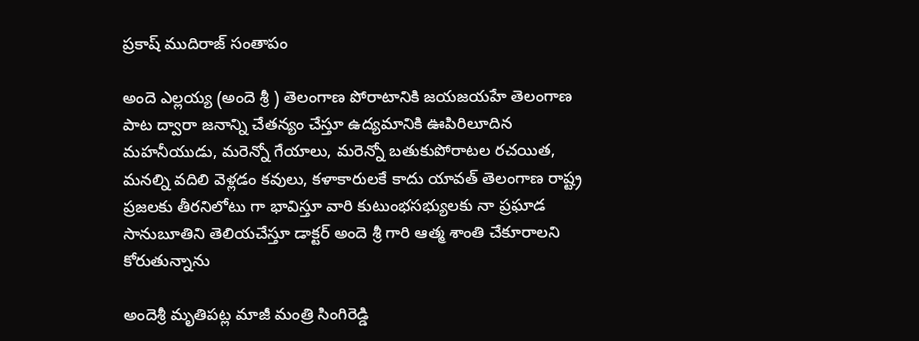ప్రకాష్ ముదిరాజ్ సంతాపం

అందె ఎల్లయ్య (అందె శ్రీ ) తెలంగాణ పోరాటానికి జయజయహే తెలంగాణ పాట ద్వారా జనాన్ని చేతన్యం చేస్తూ ఉద్యమానికి ఊపిరిలూదిన మహనీయుడు, మరెన్నో గేయాలు, మరెన్నో బతుకుపోరాటల రచయిత, మనల్ని వదిలి వెళ్లడం కవులు, కళాకారులకే కాదు యావత్ తెలంగాణ రాష్ట్ర ప్రజలకు తీరనిలోటు గా భావిస్తూ వారి కుటుంభసభ్యులకు నా ప్రఘాడ సానుబూతిని తెలియచేస్తూ డాక్టర్ అందె శ్రీ గారి ఆత్మ శాంతి చేకూరాలని కోరుతున్నాను

అందెశ్రీ మృతిపట్ల మాజీ మంత్రి సింగిరెడ్డి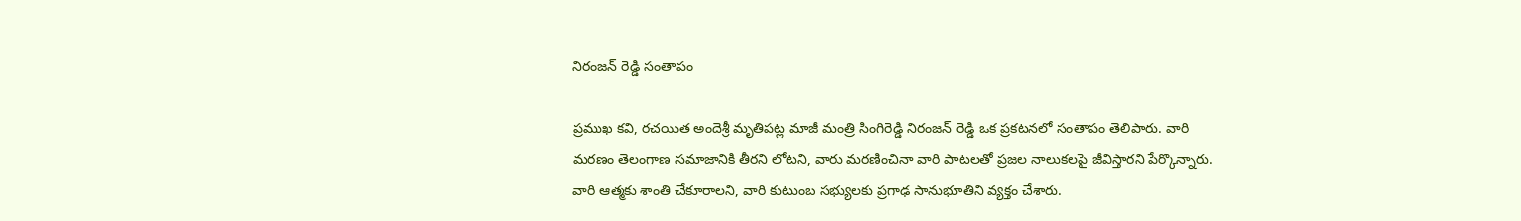నిరంజన్ రెడ్డి సంతాపం

ప్రముఖ కవి, రచయిత అందెశ్రీ మృతిపట్ల మాజీ మంత్రి సింగిరెడ్డి నిరంజన్ రెడ్డి ఒక ప్రకటనలో సంతాపం తెలిపారు. వారి మరణం తెలంగాణ సమాజానికి తీరని లోటని, వారు మరణించినా వారి పాటలతో ప్రజల నాలుకలపై జీవిస్తారని పేర్కొన్నారు. వారి ఆత్మకు శాంతి చేకూరాలని, వారి కుటుంబ సభ్యులకు ప్రగాఢ సానుభూతిని వ్యక్తం చేశారు.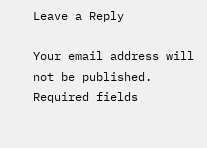Leave a Reply

Your email address will not be published. Required fields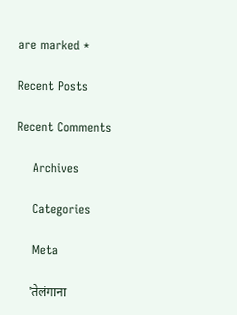are marked *

Recent Posts

Recent Comments

    Archives

    Categories

    Meta

    'तेलंगाना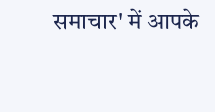समाचार' में आपके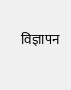विज्ञापन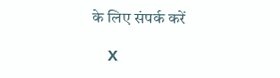के लिए संपर्क करें

    X